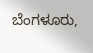ಬೆಂಗಳೂರು,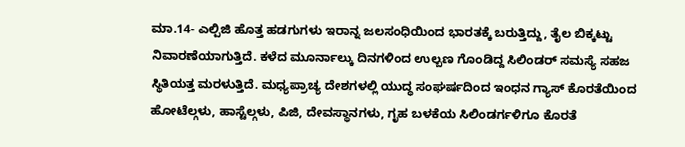ಮಾ.14- ಎಲ್ಪಿಜಿ ಹೊತ್ತ ಹಡಗುಗಳು ಇರಾನ್ನ ಜಲಸಂಧಿಯಿಂದ ಭಾರತಕ್ಕೆ ಬರುತ್ತಿದ್ದು, ತೈಲ ಬಿಕ್ಕಟ್ಟು ನಿವಾರಣೆಯಾಗುತ್ತಿದೆ. ಕಳೆದ ಮೂರ್ನಾಲ್ಕು ದಿನಗಳಿಂದ ಉಲ್ಬಣ ಗೊಂಡಿದ್ದ ಸಿಲಿಂಡರ್ ಸಮಸ್ಯೆ ಸಹಜ ಸ್ಥಿತಿಯತ್ತ ಮರಳುತ್ತಿದೆ. ಮಧ್ಯಪ್ರಾಚ್ಯ ದೇಶಗಳಲ್ಲಿ ಯುದ್ಧ ಸಂಘರ್ಷದಿಂದ ಇಂಧನ ಗ್ಯಾಸ್ ಕೊರತೆಯಿಂದ ಹೋಟೆಲ್ಗಳು, ಹಾಸ್ಟೆಲ್ಗಳು, ಪಿಜಿ, ದೇವಸ್ಥಾನಗಳು, ಗೃಹ ಬಳಕೆಯ ಸಿಲಿಂಡರ್ಗಳಿಗೂ ಕೊರತೆ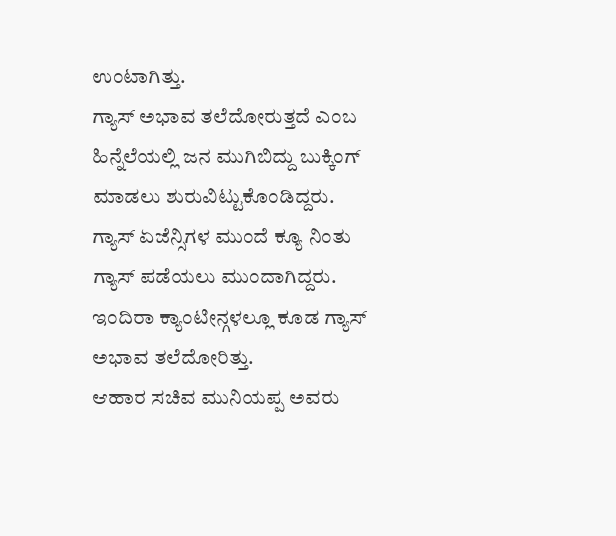ಉಂಟಾಗಿತ್ತು.
ಗ್ಯಾಸ್ ಅಭಾವ ತಲೆದೋರುತ್ತದೆ ಎಂಬ ಹಿನ್ನೆಲೆಯಲ್ಲಿ ಜನ ಮುಗಿಬಿದ್ದು ಬುಕ್ಕಿಂಗ್ ಮಾಡಲು ಶುರುವಿಟ್ಟುಕೊಂಡಿದ್ದರು. ಗ್ಯಾಸ್ ಏಜೆನ್ಸಿಗಳ ಮುಂದೆ ಕ್ಯೂ ನಿಂತು ಗ್ಯಾಸ್ ಪಡೆಯಲು ಮುಂದಾಗಿದ್ದರು. ಇಂದಿರಾ ಕ್ಯಾಂಟೀನ್ಗಳಲ್ಲೂ ಕೂಡ ಗ್ಯಾಸ್ ಅಭಾವ ತಲೆದೋರಿತ್ತು.
ಆಹಾರ ಸಚಿವ ಮುನಿಯಪ್ಪ ಅವರು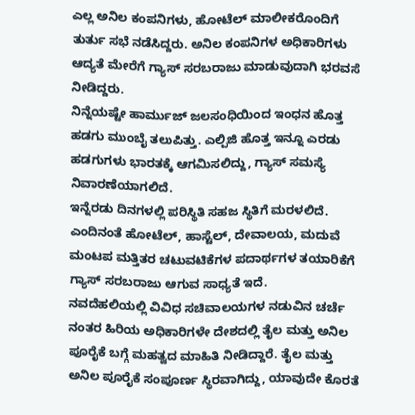ಎಲ್ಲ ಅನಿಲ ಕಂಪನಿಗಳು, ಹೋಟೆಲ್ ಮಾಲೀಕರೊಂದಿಗೆ ತುರ್ತು ಸಭೆ ನಡೆಸಿದ್ದರು. ಅನಿಲ ಕಂಪನಿಗಳ ಅಧಿಕಾರಿಗಳು ಆದ್ಯತೆ ಮೇರೆಗೆ ಗ್ಯಾಸ್ ಸರಬರಾಜು ಮಾಡುವುದಾಗಿ ಭರವಸೆ ನೀಡಿದ್ದರು.
ನಿನ್ನೆಯಷ್ಟೇ ಹಾರ್ಮುಜ್ ಜಲಸಂಧಿಯಿಂದ ಇಂಧನ ಹೊತ್ತ ಹಡಗು ಮುಂಬೈ ತಲುಪಿತ್ತು. ಎಲ್ಪಿಜಿ ಹೊತ್ತ ಇನ್ನೂ ಎರಡು ಹಡಗುಗಳು ಭಾರತಕ್ಕೆ ಆಗಮಿಸಲಿದ್ದು, ಗ್ಯಾಸ್ ಸಮಸ್ಯೆ ನಿವಾರಣೆಯಾಗಲಿದೆ.
ಇನ್ನೆರಡು ದಿನಗಳಲ್ಲಿ ಪರಿಸ್ಥಿತಿ ಸಹಜ ಸ್ಥಿತಿಗೆ ಮರಳಲಿದೆ. ಎಂದಿನಂತೆ ಹೋಟೆಲ್, ಹಾಸ್ಟೆಲ್, ದೇವಾಲಯ, ಮದುವೆ ಮಂಟಪ ಮತ್ತಿತರ ಚಟುವಟಿಕೆಗಳ ಪದಾರ್ಥಗಳ ತಯಾರಿಕೆಗೆ ಗ್ಯಾಸ್ ಸರಬರಾಜು ಆಗುವ ಸಾಧ್ಯತೆ ಇದೆ.
ನವದೆಹಲಿಯಲ್ಲಿ ವಿವಿಧ ಸಚಿವಾಲಯಗಳ ನಡುವಿನ ಚರ್ಚೆ ನಂತರ ಹಿರಿಯ ಅಧಿಕಾರಿಗಳೇ ದೇಶದಲ್ಲಿ ತೈಲ ಮತ್ತು ಅನಿಲ ಪೂರೈಕೆ ಬಗ್ಗೆ ಮಹತ್ವದ ಮಾಹಿತಿ ನೀಡಿದ್ದಾರೆ. ತೈಲ ಮತ್ತು ಅನಿಲ ಪೂರೈಕೆ ಸಂಪೂರ್ಣ ಸ್ಥಿರವಾಗಿದ್ದು, ಯಾವುದೇ ಕೊರತೆ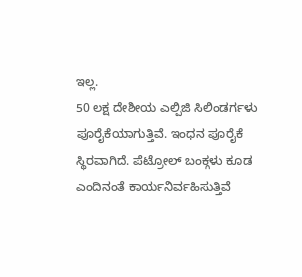ಇಲ್ಲ.
50 ಲಕ್ಷ ದೇಶೀಯ ಎಲ್ಪಿಜಿ ಸಿಲಿಂಡರ್ಗಳು ಪೂರೈಕೆಯಾಗುತ್ತಿವೆ. ಇಂಧನ ಪೂರೈಕೆ ಸ್ಥಿರವಾಗಿದೆ. ಪೆಟ್ರೋಲ್ ಬಂಕ್ಗಳು ಕೂಡ ಎಂದಿನಂತೆ ಕಾರ್ಯನಿರ್ವಹಿಸುತ್ತಿವೆ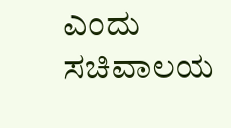ಎಂದು ಸಚಿವಾಲಯ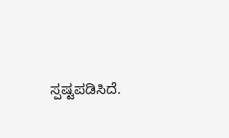ಸ್ಪಷ್ಟಪಡಿಸಿದೆ.